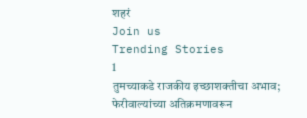शहरं
Join us
Trending Stories
1
तुमच्याकडे राजकीय इच्छाशक्तीचा अभाव; फेरीवाल्यांच्या अतिक्रमणावरून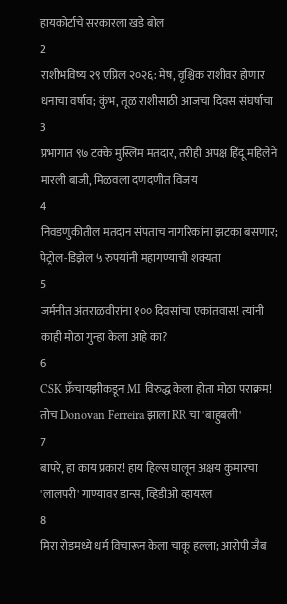हायकोर्टाचे सरकारला खडे बोल
2
राशीभविष्य २९ एप्रिल २०२६: मेष, वृश्चिक राशीवर होणार धनाचा वर्षाव; कुंभ, तूळ राशीसाठी आजचा दिवस संघर्षाचा
3
प्रभागात ९७ टक्के मुस्लिम मतदार, तरीही अपक्ष हिंदू महिलेने मारली बाजी, मिळवला दणदणीत विजय
4
निवडणुकीतील मतदान संपताच नागरिकांना झटका बसणार; पेट्रोल-डिझेल ५ रुपयांनी महागण्याची शक्यता
5
जर्मनीत अंतराळवीरांना १०० दिवसांचा एकांतवास! त्यांनी काही मोठा गुन्हा केला आहे का?
6
CSK फ्रँचायझीकडून MI विरुद्ध केला होता मोठा पराक्रम! तोच Donovan Ferreira झाला RR चा 'बाहुबली'
7
बापरे, हा काय प्रकार! हाय हिल्स घालून अक्षय कुमारचा 'लालपरी' गाण्यावर डान्स, व्हिडीओ व्हायरल
8
मिरा रोडमध्ये धर्म विचारून केला चाकू हल्ला; आरोपी जैब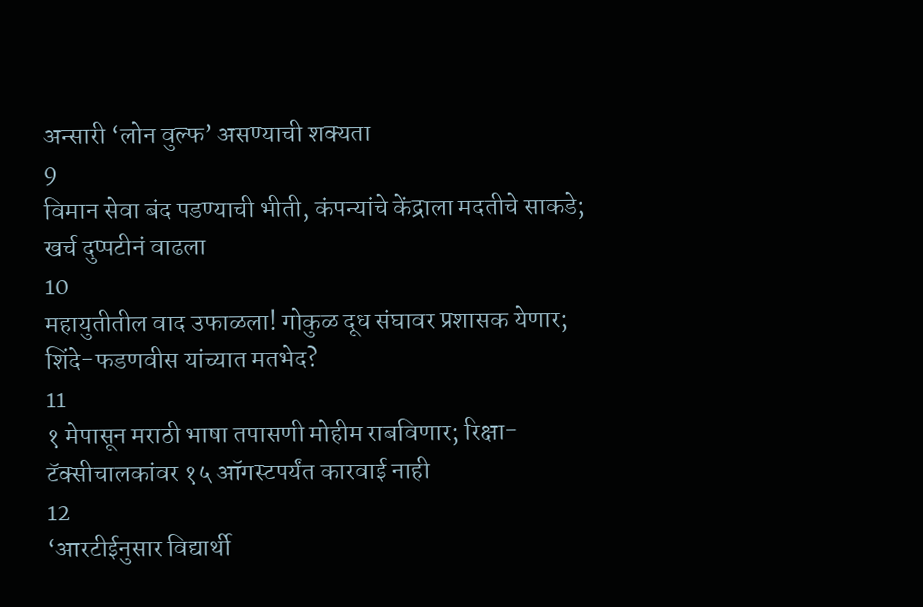अन्सारी ‘लोन वुल्फ’ असण्याची शक्यता
9
विमान सेवा बंद पडण्याची भीती, कंपन्यांचे केंद्राला मदतीचे साकडे; खर्च दुप्पटीनं वाढला
10
महायुतीतील वाद उफाळला! गोकुळ दूध संघावर प्रशासक येणार; शिंदे-फडणवीस यांच्यात मतभेद?
11
१ मेपासून मराठी भाषा तपासणी मोहीम राबविणार; रिक्षा-टॅक्सीचालकांवर १५ ऑगस्टपर्यंत कारवाई नाही
12
‘आरटीईनुसार विद्यार्थी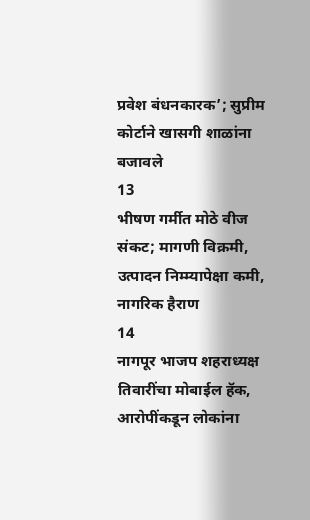प्रवेश बंधनकारक’; सुप्रीम कोर्टाने खासगी शाळांना बजावले
13
भीषण गर्मीत मोठे वीज संकट; मागणी विक्रमी, उत्पादन निम्म्यापेक्षा कमी, नागरिक हैराण
14
नागपूर भाजप शहराध्यक्ष तिवारींचा मोबाईल हॅक, आरोपींकडून लोकांना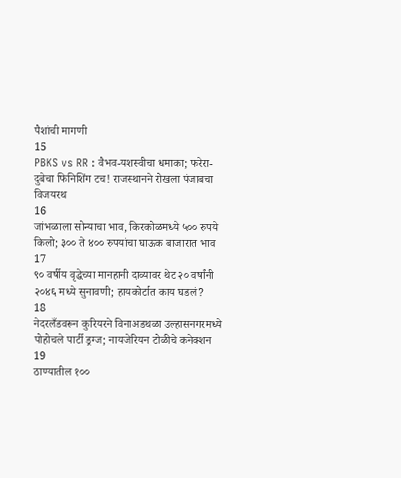पैशांची मागणी
15
PBKS vs RR : वैभव-यशस्वीचा धमाका; फरेरा-दुबेचा फिनिशिंग टच! राजस्थानने रोखला पंजाबचा विजयरथ
16
जांभळाला सोन्याचा भाव, किरकोळमध्ये ५०० रुपये किलो; ३०० ते ४०० रुपयांचा घाऊक बाजारात भाव
17
९० वर्षीय वृद्धेच्या मानहानी दाव्यावर थेट २० वर्षांनी २०४६ मध्ये सुनावणी; हायकोर्टात काय घडलं?
18
नेदरलँडवरून कुरियरने विनाअडथळा उल्हासनगरमध्ये पोहोचले पार्टी ड्रग्ज; नायजेरियन टोळीचे कनेक्शन
19
ठाण्यातील १००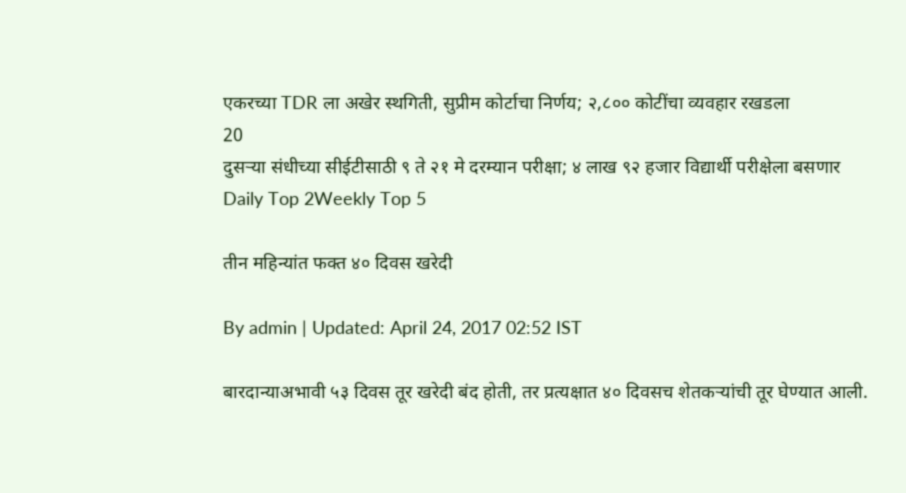एकरच्या TDR ला अखेर स्थगिती, सुप्रीम कोर्टाचा निर्णय; २,८०० कोटींचा व्यवहार रखडला
20
दुसऱ्या संधीच्या सीईटीसाठी ९ ते २१ मे दरम्यान परीक्षा; ४ लाख ९२ हजार विद्यार्थी परीक्षेला बसणार
Daily Top 2Weekly Top 5

तीन महिन्यांत फक्त ४० दिवस खरेदी

By admin | Updated: April 24, 2017 02:52 IST

बारदान्याअभावी ५३ दिवस तूर खरेदी बंद होती, तर प्रत्यक्षात ४० दिवसच शेतकऱ्यांची तूर घेण्यात आली.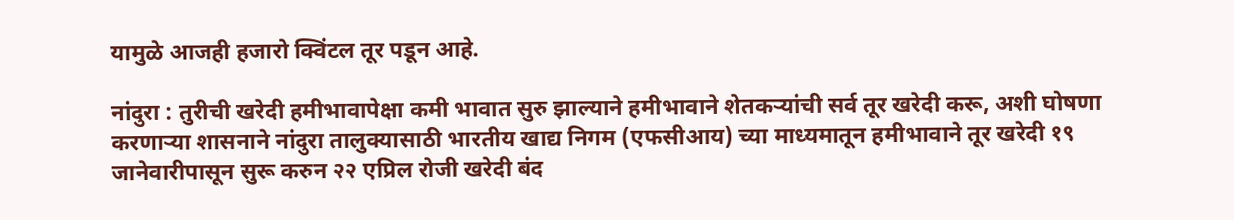यामुळे आजही हजारो क्विंटल तूर पडून आहे.

नांदुरा : तुरीची खरेदी हमीभावापेक्षा कमी भावात सुरु झाल्याने हमीभावाने शेतकऱ्यांची सर्व तूर खरेदी करू, अशी घोषणा करणाऱ्या शासनाने नांदुरा तालुक्यासाठी भारतीय खाद्य निगम (एफसीआय) च्या माध्यमातून हमीभावाने तूर खरेदी १९ जानेवारीपासून सुरू करुन २२ एप्रिल रोजी खरेदी बंद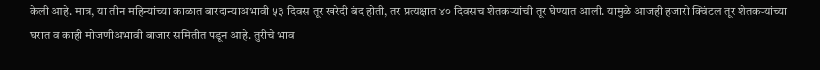केली आहे. मात्र, या तीन महिन्यांच्या काळात बारदान्याअभावी ५३ दिवस तूर खरेदी बंद होती, तर प्रत्यक्षात ४० दिवसच शेतकऱ्यांची तूर घेण्यात आली. यामुळे आजही हजारो क्विंटल तूर शेतकऱ्यांच्या घरात व काही मोजणीअभावी बाजार समितीत पडून आहे. तुरीचे भाव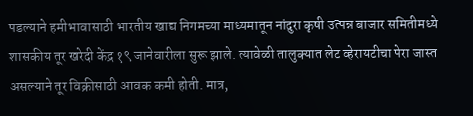पडल्याने हमीभावासाठी भारतीय खाद्य निगमच्या माध्यमातून नांदुरा कृषी उत्पन्न बाजार समितीमध्ये शासकीय तूर खरेदी केंद्र १९ जानेवारीला सुरू झाले. त्यावेळी तालुक्यात लेट व्हेरायटीचा पेरा जास्त असल्याने तूर विक्रीसाठी आवक कमी होती. मात्र,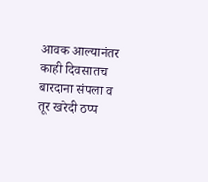आवक आल्यानंतर काही दिवसातच बारदाना संपला व तूर खरेदी ठप्प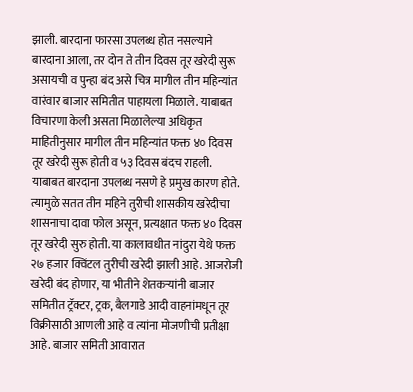झाली. बारदाना फारसा उपलब्ध होत नसल्याने बारदाना आला, तर दोन ते तीन दिवस तूर खरेदी सुरू असायची व पुन्हा बंद असे चित्र मागील तीन महिन्यांत वारंवार बाजार समितीत पाहायला मिळाले. याबाबत विचारणा केली असता मिळालेल्या अधिकृत माहितीनुसार मागील तीन महिन्यांत फक्त ४० दिवस तूर खरेदी सुरू होती व ५३ दिवस बंदच राहली. याबाबत बारदाना उपलब्ध नसणे हे प्रमुख कारण होते. त्यामुळे सतत तीन महिने तुरीची शासकीय खरेदीचा शासनाचा दावा फोल असून, प्रत्यक्षात फक्त ४० दिवस तूर खरेदी सुरु होती. या कालावधीत नांदुरा येथे फक्त २७ हजार क्विंटल तुरीची खरेदी झाली आहे. आजरोजी खरेदी बंद होणार, या भीतीने शेतकऱ्यांनी बाजार समितीत ट्रॅक्टर, ट्रक, बैलगाडे आदी वाहनांमधून तूर विक्रीसाठी आणली आहे व त्यांना मोजणीची प्रतीक्षा आहे. बाजार समिती आवारात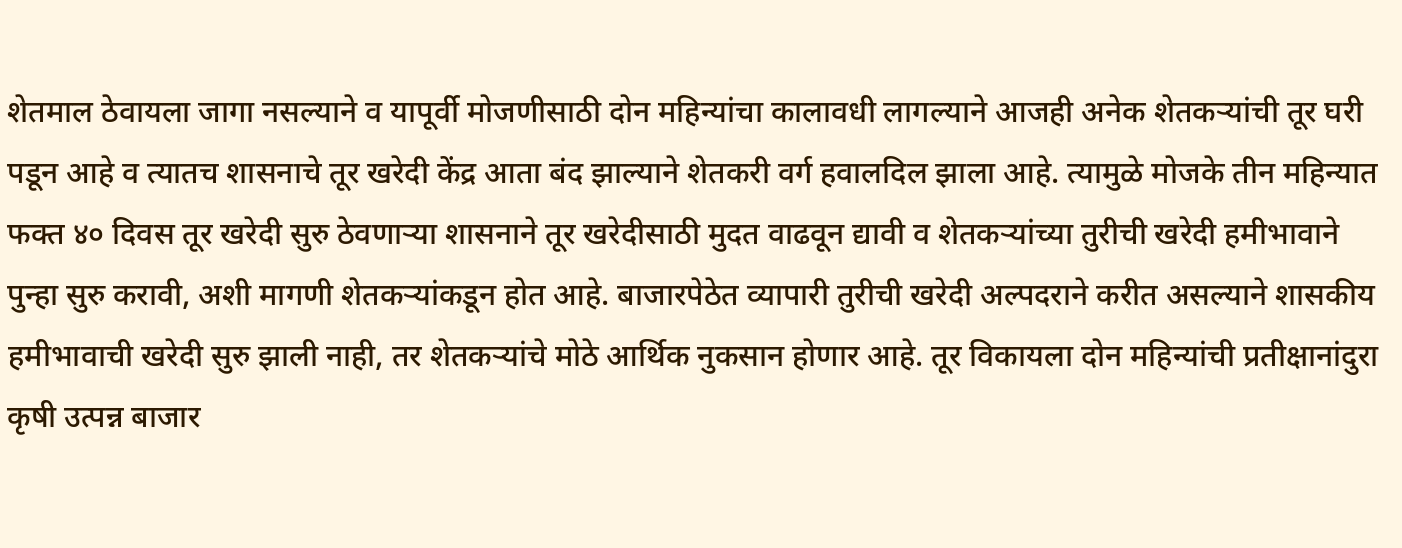शेतमाल ठेवायला जागा नसल्याने व यापूर्वी मोजणीसाठी दोन महिन्यांचा कालावधी लागल्याने आजही अनेक शेतकऱ्यांची तूर घरी पडून आहे व त्यातच शासनाचे तूर खरेदी केंद्र आता बंद झाल्याने शेतकरी वर्ग हवालदिल झाला आहे. त्यामुळे मोजके तीन महिन्यात फक्त ४० दिवस तूर खरेदी सुरु ठेवणाऱ्या शासनाने तूर खरेदीसाठी मुदत वाढवून द्यावी व शेतकऱ्यांच्या तुरीची खरेदी हमीभावाने पुन्हा सुरु करावी, अशी मागणी शेतकऱ्यांकडून होत आहे. बाजारपेठेत व्यापारी तुरीची खरेदी अल्पदराने करीत असल्याने शासकीय हमीभावाची खरेदी सुरु झाली नाही, तर शेतकऱ्यांचे मोठे आर्थिक नुकसान होणार आहे. तूर विकायला दोन महिन्यांची प्रतीक्षानांदुरा कृषी उत्पन्न बाजार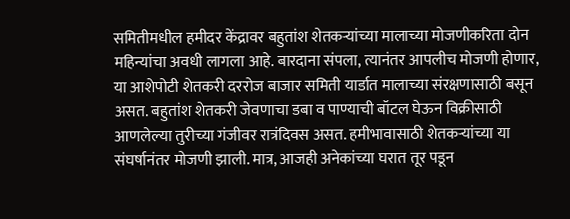समितीमधील हमीदर केंद्रावर बहुतांश शेतकऱ्यांच्या मालाच्या मोजणीकरिता दोन महिन्यांचा अवधी लागला आहे. बारदाना संपला, त्यानंतर आपलीच मोजणी होणार, या आशेपोटी शेतकरी दररोज बाजार समिती यार्डात मालाच्या संरक्षणासाठी बसून असत. बहुतांश शेतकरी जेवणाचा डबा व पाण्याची बॉटल घेऊन विक्रीसाठी आणलेल्या तुरीच्या गंजीवर रात्रंदिवस असत. हमीभावासाठी शेतकऱ्यांच्या या संघर्षानंतर मोजणी झाली. मात्र, आजही अनेकांच्या घरात तूर पडून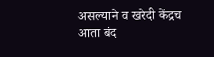असल्याने व खरेदी केंद्रच आता बंद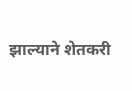झाल्याने शेतकरी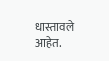धास्तावले आहेत.